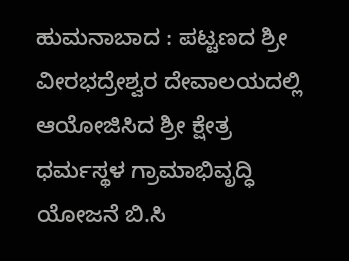ಹುಮನಾಬಾದ : ಪಟ್ಟಣದ ಶ್ರೀ ವೀರಭದ್ರೇಶ್ವರ ದೇವಾಲಯದಲ್ಲಿ ಆಯೋಜಿಸಿದ ಶ್ರೀ ಕ್ಷೇತ್ರ ಧರ್ಮಸ್ಥಳ ಗ್ರಾಮಾಭಿವೃದ್ಧಿ ಯೋಜನೆ ಬಿ.ಸಿ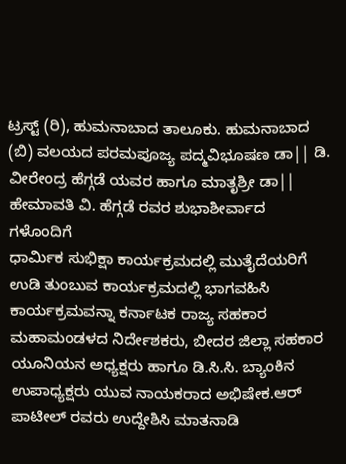ಟ್ರಸ್ಟ್ (ರಿ), ಹುಮನಾಬಾದ ತಾಲೂಕು. ಹುಮನಾಬಾದ (ಬಿ) ವಲಯದ ಪರಮಪೂಜ್ಯ ಪದ್ಮವಿಭೂಷಣ ಡಾ|| ಡಿ. ವೀರೇಂದ್ರ ಹೆಗ್ಗಡೆ ಯವರ ಹಾಗೂ ಮಾತೃಶ್ರೀ ಡಾ|| ಹೇಮಾವತಿ ವಿ. ಹೆಗ್ಗಡೆ ರವರ ಶುಭಾಶೀರ್ವಾದ ಗಳೊಂದಿಗೆ
ಧಾರ್ಮಿಕ ಸುಭಿಕ್ಷಾ ಕಾರ್ಯಕ್ರಮದಲ್ಲಿ ಮುತೈದೆಯರಿಗೆ ಉಡಿ ತುಂಬುವ ಕಾರ್ಯಕ್ರಮದಲ್ಲಿ ಭಾಗವಹಿಸಿ ಕಾರ್ಯಕ್ರಮವನ್ನಾ ಕರ್ನಾಟಕ ರಾಜ್ಯ ಸಹಕಾರ ಮಹಾಮಂಡಳದ ನಿರ್ದೇಶಕರು, ಬೀದರ ಜಿಲ್ಲಾ ಸಹಕಾರ ಯೂನಿಯನ ಅಧ್ಯಕ್ಷರು ಹಾಗೂ ಡಿ.ಸಿ.ಸಿ. ಬ್ಯಾಂಕಿನ ಉಪಾಧ್ಯಕ್ಷರು ಯುವ ನಾಯಕರಾದ ಅಭಿಷೇಕ.ಆರ್ ಪಾಟೀಲ್ ರವರು ಉದ್ದೇಶಿಸಿ ಮಾತನಾಡಿ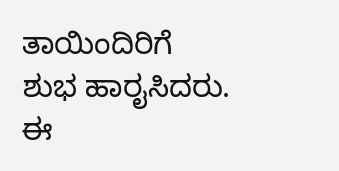ತಾಯಿಂದಿರಿಗೆ ಶುಭ ಹಾರೖಸಿದರು.
ಈ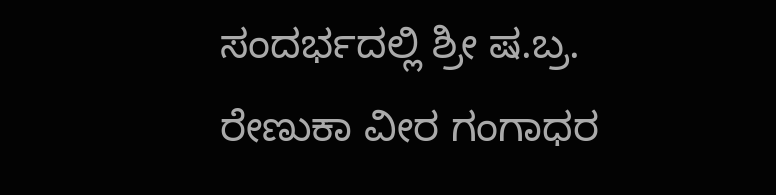ಸಂದರ್ಭದಲ್ಲಿ ಶ್ರೀ ಷ.ಬ್ರ. ರೇಣುಕಾ ವೀರ ಗಂಗಾಧರ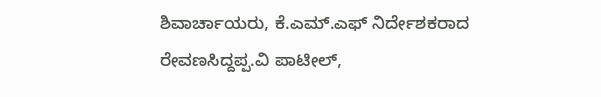ಶಿವಾರ್ಚಾಯರು, ಕೆ.ಎಮ್.ಎಫ್ ನಿರ್ದೇಶಕರಾದ ರೇವಣಸಿದ್ದಪ್ಪ.ವಿ ಪಾಟೀಲ್,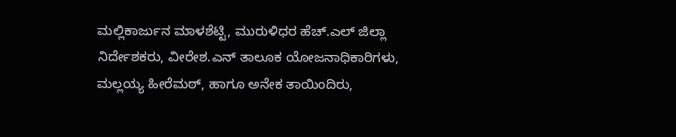ಮಲ್ಲಿಕಾರ್ಜುನ ಮಾಳಶೆಟ್ಟಿ, ಮುರುಳಿಧರ ಹೆಚ್.ಎಲ್ ಜಿಲ್ಲಾ ನಿರ್ದೇಶಕರು, ವೀರೇಶ.ಎನ್ ತಾಲೂಕ ಯೋಜನಾಧಿಕಾರಿಗಳು, ಮಲ್ಲಯ್ಯ ಹೀರೆಮಠ್, ಹಾಗೂ ಅನೇಕ ತಾಯಿಂದಿರು,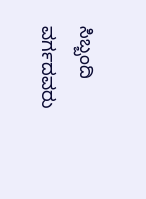ಸಿಬ್ಬಂದಿ ವರ್ಗದವರು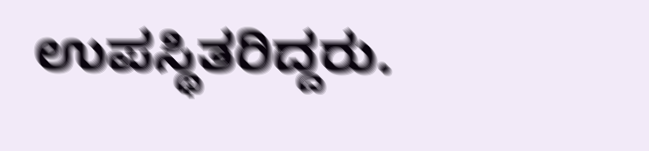ಉಪಸ್ಥಿತರಿದ್ದರು.